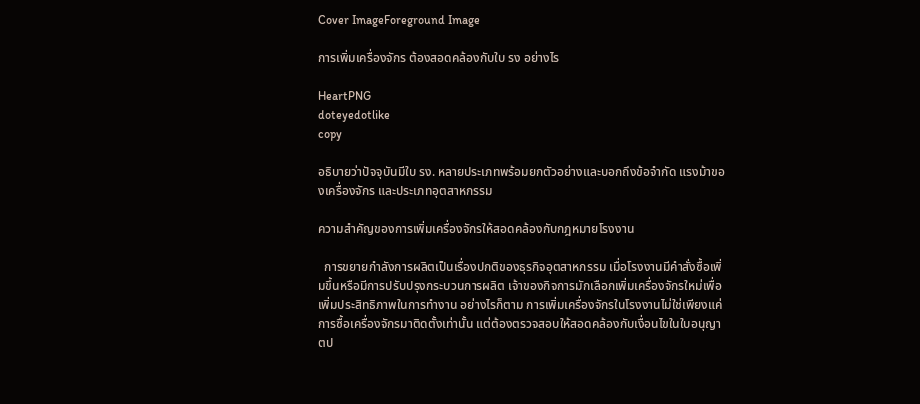Cover ImageForeground Image

การเพิ่มเครื่องจักร ต้องสอดคล้องกับใบ รง อย่างไร

HeartPNG
doteyedotlike
copy

อธิบายว่าปัจจุบันมีใบ รง. หลายประเภทพร้อมยกตัวอย่างและบอกถึงข้อจำกัด แรงม้าของเครื่องจักร และประเภทอุตสาหกรรม

ความสำคัญของการเพิ่มเครื่องจักรให้สอดคล้องกับกฎหมายโรงงาน

  การขยายกำลังการผลิตเป็นเรื่องปกติของธุรกิจอุตสาหกรรม เมื่อโรงงานมีคำสั่งซื้อเพิ่มขึ้นหรือมีการปรับปรุงกระบวนการผลิต เจ้าของกิจการมักเลือกเพิ่มเครื่องจักรใหม่เพื่อเพิ่มประสิทธิภาพในการทำงาน อย่างไรก็ตาม การเพิ่มเครื่องจักรในโรงงานไม่ใช่เพียงแค่การซื้อเครื่องจักรมาติดตั้งเท่านั้น แต่ต้องตรวจสอบให้สอดคล้องกับเงื่อนไขในใบอนุญาตป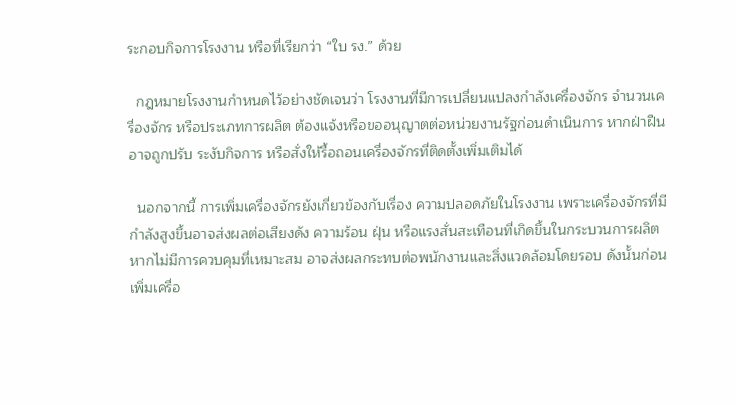ระกอบกิจการโรงงาน หรือที่เรียกว่า “ใบ รง.” ด้วย

  กฎหมายโรงงานกำหนดไว้อย่างชัดเจนว่า โรงงานที่มีการเปลี่ยนแปลงกำลังเครื่องจักร จำนวนเครื่องจักร หรือประเภทการผลิต ต้องแจ้งหรือขออนุญาตต่อหน่วยงานรัฐก่อนดำเนินการ หากฝ่าฝืนอาจถูกปรับ ระงับกิจการ หรือสั่งให้รื้อถอนเครื่องจักรที่ติดตั้งเพิ่มเติมได้

  นอกจากนี้ การเพิ่มเครื่องจักรยังเกี่ยวข้องกับเรื่อง ความปลอดภัยในโรงงาน เพราะเครื่องจักรที่มีกำลังสูงขึ้นอาจส่งผลต่อเสียงดัง ความร้อน ฝุ่น หรือแรงสั่นสะเทือนที่เกิดขึ้นในกระบวนการผลิต หากไม่มีการควบคุมที่เหมาะสม อาจส่งผลกระทบต่อพนักงานและสิ่งแวดล้อมโดยรอบ ดังนั้นก่อนเพิ่มเครื่อ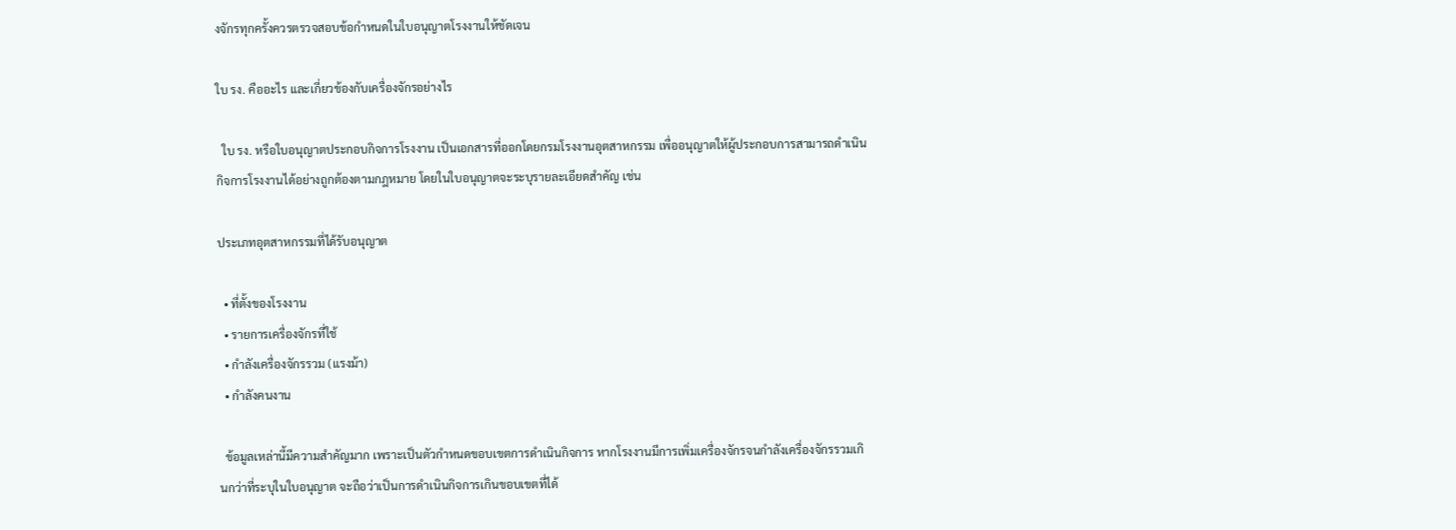งจักรทุกครั้งควรตรวจสอบข้อกำหนดในใบอนุญาตโรงงานให้ชัดเจน

ใบ รง. คืออะไร และเกี่ยวข้องกับเครื่องจักรอย่างไร

  ใบ รง. หรือใบอนุญาตประกอบกิจการโรงงาน เป็นเอกสารที่ออกโดยกรมโรงงานอุตสาหกรรม เพื่ออนุญาตให้ผู้ประกอบการสามารถดำเนินกิจการโรงงานได้อย่างถูกต้องตามกฎหมาย โดยในใบอนุญาตจะระบุรายละเอียดสำคัญ เช่น

ประเภทอุตสาหกรรมที่ได้รับอนุญาต

  • ที่ตั้งของโรงงาน
  • รายการเครื่องจักรที่ใช้
  • กำลังเครื่องจักรรวม (แรงม้า)
  • กำลังคนงาน

  ข้อมูลเหล่านี้มีความสำคัญมาก เพราะเป็นตัวกำหนดขอบเขตการดำเนินกิจการ หากโรงงานมีการเพิ่มเครื่องจักรจนกำลังเครื่องจักรรวมเกินกว่าที่ระบุในใบอนุญาต จะถือว่าเป็นการดำเนินกิจการเกินขอบเขตที่ได้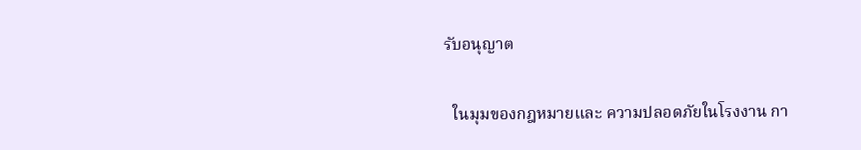รับอนุญาต

  ในมุมของกฎหมายและ ความปลอดภัยในโรงงาน กา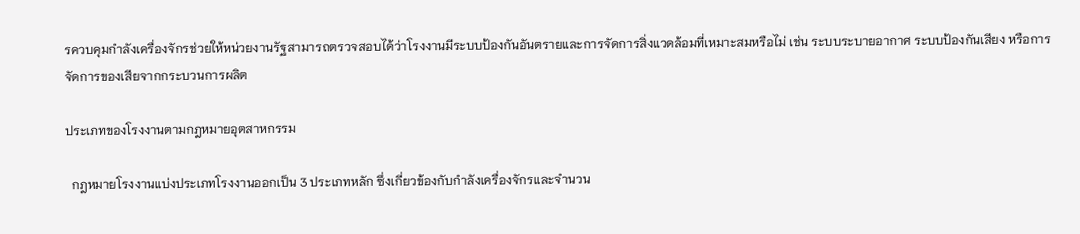รควบคุมกำลังเครื่องจักรช่วยให้หน่วยงานรัฐสามารถตรวจสอบได้ว่าโรงงานมีระบบป้องกันอันตรายและการจัดการสิ่งแวดล้อมที่เหมาะสมหรือไม่ เช่น ระบบระบายอากาศ ระบบป้องกันเสียง หรือการจัดการของเสียจากกระบวนการผลิต

ประเภทของโรงงานตามกฎหมายอุตสาหกรรม

  กฎหมายโรงงานแบ่งประเภทโรงงานออกเป็น 3 ประเภทหลัก ซึ่งเกี่ยวข้องกับกำลังเครื่องจักรและจำนวน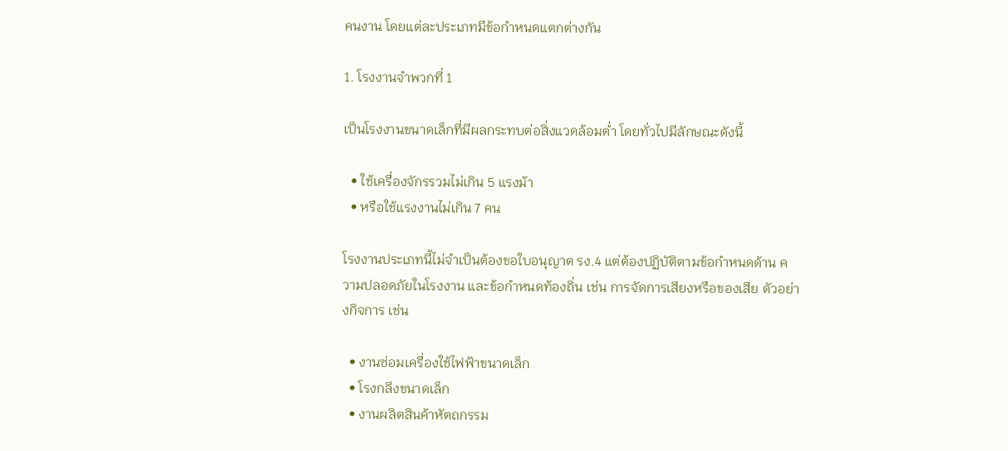คนงาน โดยแต่ละประเภทมีข้อกำหนดแตกต่างกัน

1. โรงงานจำพวกที่ 1

เป็นโรงงานขนาดเล็กที่มีผลกระทบต่อสิ่งแวดล้อมต่ำ โดยทั่วไปมีลักษณะดังนี้

  • ใช้เครื่องจักรรวมไม่เกิน 5 แรงม้า
  • หรือใช้แรงงานไม่เกิน 7 คน

โรงงานประเภทนี้ไม่จำเป็นต้องขอใบอนุญาต รง.4 แต่ต้องปฏิบัติตามข้อกำหนดด้าน ความปลอดภัยในโรงงาน และข้อกำหนดท้องถิ่น เช่น การจัดการเสียงหรือของเสีย ตัวอย่างกิจการ เช่น

  • งานซ่อมเครื่องใช้ไฟฟ้าขนาดเล็ก
  • โรงกลึงขนาดเล็ก
  • งานผลิตสินค้าหัตถกรรม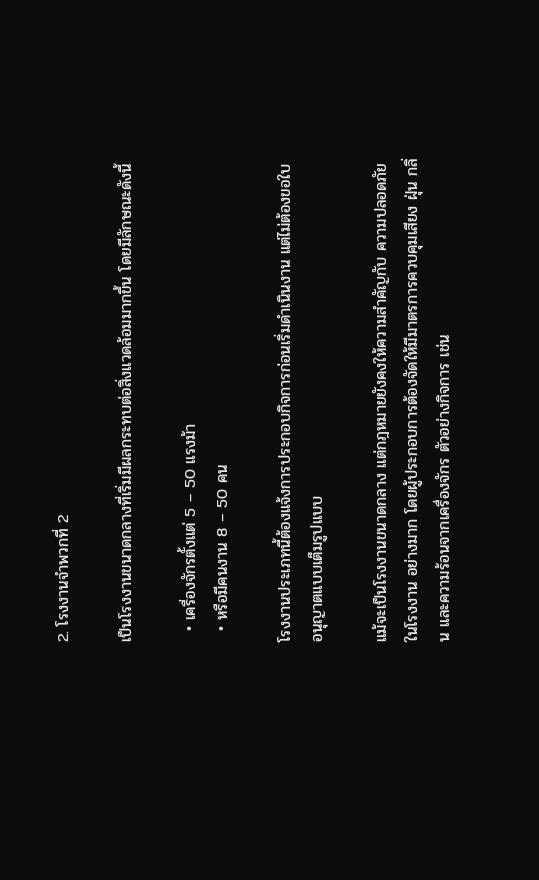2. โรงงานจำพวกที่ 2

เป็นโรงงานขนาดกลางที่เริ่มมีผลกระทบต่อสิ่งแวดล้อมมากขึ้น โดยมีลักษณะดังนี้

  • เครื่องจักรตั้งแต่ 5 – 50 แรงม้า
  • หรือมีคนงาน 8 – 50 คน

โรงงานประเภทนี้ต้องแจ้งการประกอบกิจการก่อนเริ่มดำเนินงาน แต่ไม่ต้องขอใบอนุญาตแบบเต็มรูปแบบ

แม้จะเป็นโรงงานขนาดกลาง แต่กฎหมายยังคงให้ความสำคัญกับ ความปลอดภัยในโรงงาน อย่างมาก โดยผู้ประกอบการต้องจัดให้มีมาตรการควบคุมเสียง ฝุ่น กลิ่น และความร้อนจากเครื่องจักร ตัวอย่างกิจการ เช่น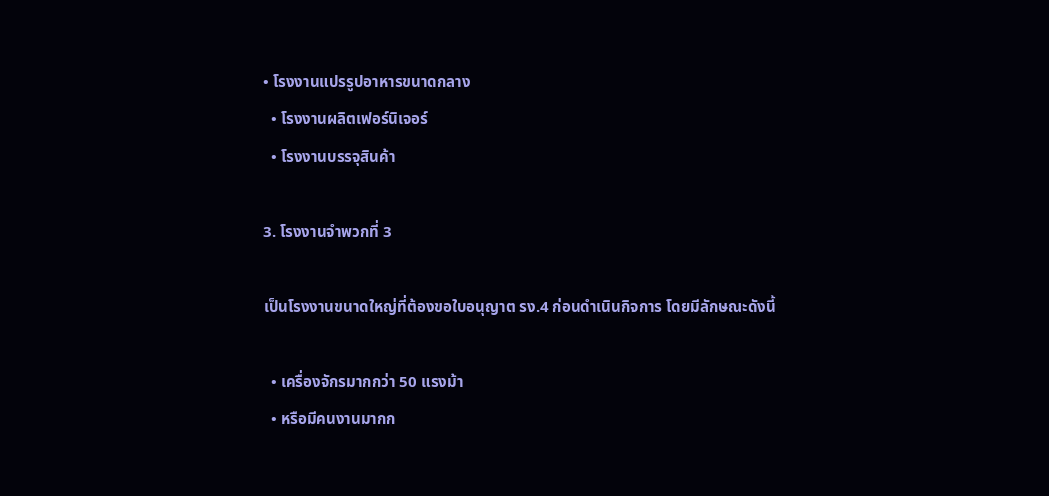• โรงงานแปรรูปอาหารขนาดกลาง
  • โรงงานผลิตเฟอร์นิเจอร์
  • โรงงานบรรจุสินค้า

3. โรงงานจำพวกที่ 3

เป็นโรงงานขนาดใหญ่ที่ต้องขอใบอนุญาต รง.4 ก่อนดำเนินกิจการ โดยมีลักษณะดังนี้

  • เครื่องจักรมากกว่า 50 แรงม้า
  • หรือมีคนงานมากก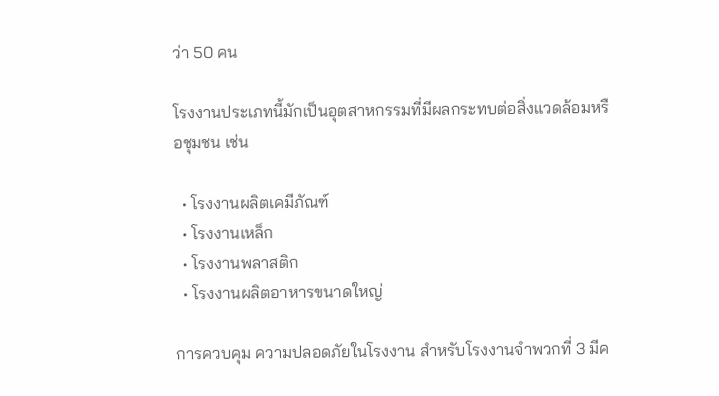ว่า 50 คน

โรงงานประเภทนี้มักเป็นอุตสาหกรรมที่มีผลกระทบต่อสิ่งแวดล้อมหรือชุมชน เช่น

  • โรงงานผลิตเคมีภัณฑ์
  • โรงงานเหล็ก
  • โรงงานพลาสติก
  • โรงงานผลิตอาหารขนาดใหญ่

การควบคุม ความปลอดภัยในโรงงาน สำหรับโรงงานจำพวกที่ 3 มีค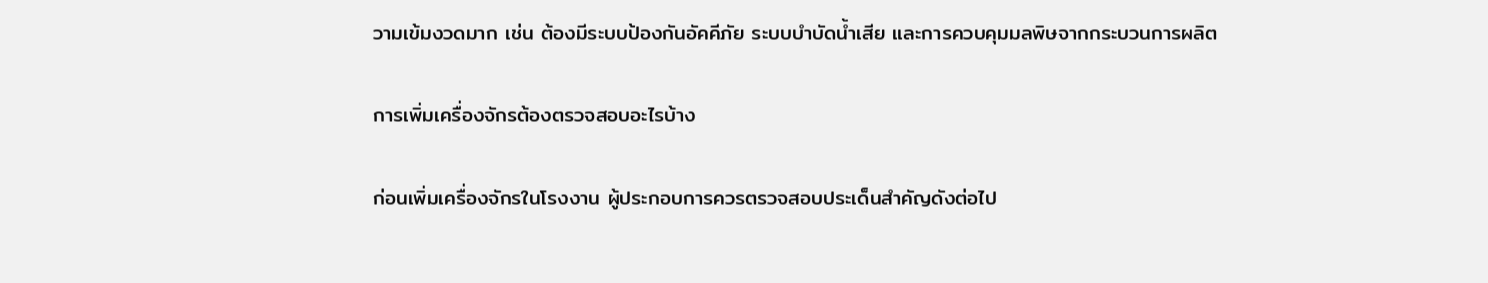วามเข้มงวดมาก เช่น ต้องมีระบบป้องกันอัคคีภัย ระบบบำบัดน้ำเสีย และการควบคุมมลพิษจากกระบวนการผลิต

การเพิ่มเครื่องจักรต้องตรวจสอบอะไรบ้าง

ก่อนเพิ่มเครื่องจักรในโรงงาน ผู้ประกอบการควรตรวจสอบประเด็นสำคัญดังต่อไป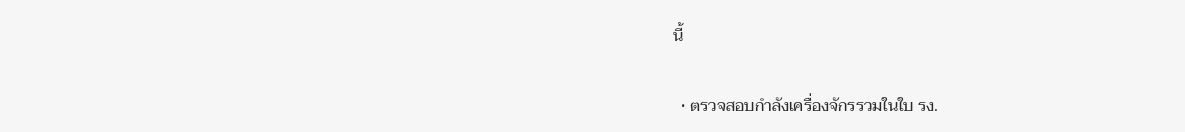นี้

  • ตรวจสอบกำลังเครื่องจักรรวมในใบ รง.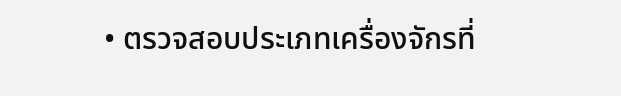• ตรวจสอบประเภทเครื่องจักรที่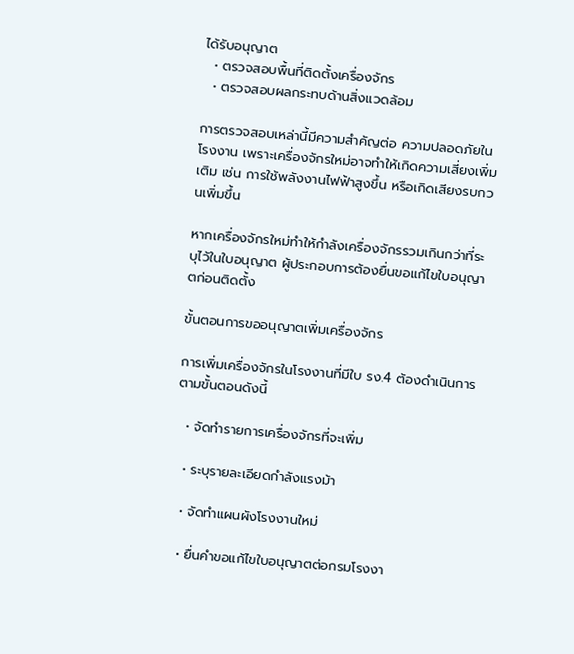ได้รับอนุญาต
  • ตรวจสอบพื้นที่ติดตั้งเครื่องจักร
  • ตรวจสอบผลกระทบด้านสิ่งแวดล้อม

การตรวจสอบเหล่านี้มีความสำคัญต่อ ความปลอดภัยในโรงงาน เพราะเครื่องจักรใหม่อาจทำให้เกิดความเสี่ยงเพิ่มเติม เช่น การใช้พลังงานไฟฟ้าสูงขึ้น หรือเกิดเสียงรบกวนเพิ่มขึ้น

หากเครื่องจักรใหม่ทำให้กำลังเครื่องจักรรวมเกินกว่าที่ระบุไว้ในใบอนุญาต ผู้ประกอบการต้องยื่นขอแก้ไขใบอนุญาตก่อนติดตั้ง

ขั้นตอนการขออนุญาตเพิ่มเครื่องจักร

การเพิ่มเครื่องจักรในโรงงานที่มีใบ รง.4 ต้องดำเนินการตามขั้นตอนดังนี้

  • จัดทำรายการเครื่องจักรที่จะเพิ่ม

  • ระบุรายละเอียดกำลังแรงม้า

  • จัดทำแผนผังโรงงานใหม่

  • ยื่นคำขอแก้ไขใบอนุญาตต่อกรมโรงงา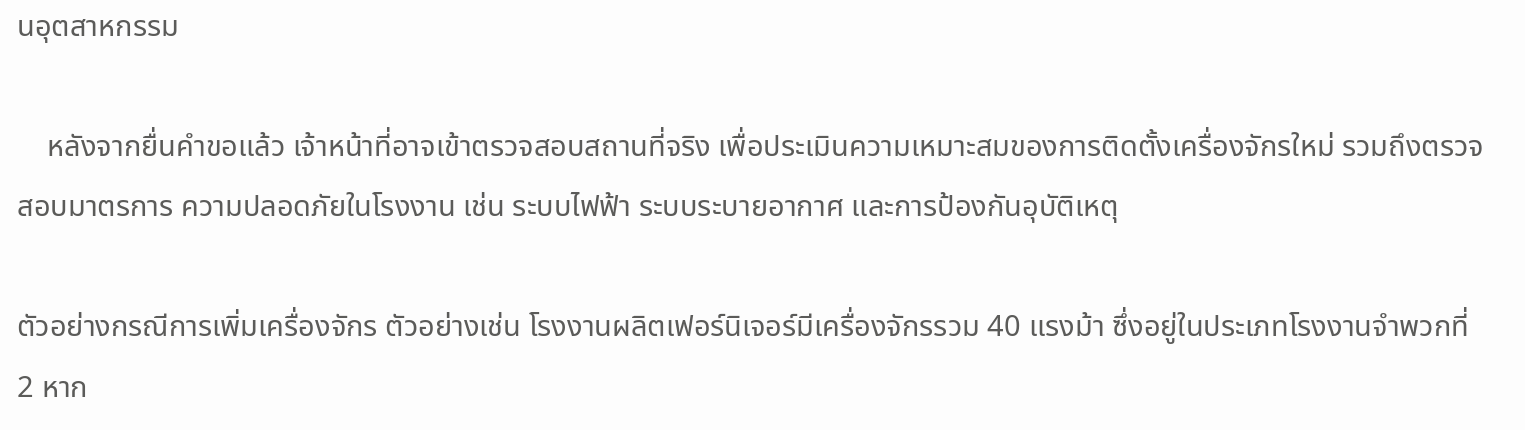นอุตสาหกรรม

    หลังจากยื่นคำขอแล้ว เจ้าหน้าที่อาจเข้าตรวจสอบสถานที่จริง เพื่อประเมินความเหมาะสมของการติดตั้งเครื่องจักรใหม่ รวมถึงตรวจสอบมาตรการ ความปลอดภัยในโรงงาน เช่น ระบบไฟฟ้า ระบบระบายอากาศ และการป้องกันอุบัติเหตุ

ตัวอย่างกรณีการเพิ่มเครื่องจักร ตัวอย่างเช่น โรงงานผลิตเฟอร์นิเจอร์มีเครื่องจักรรวม 40 แรงม้า ซึ่งอยู่ในประเภทโรงงานจำพวกที่ 2 หาก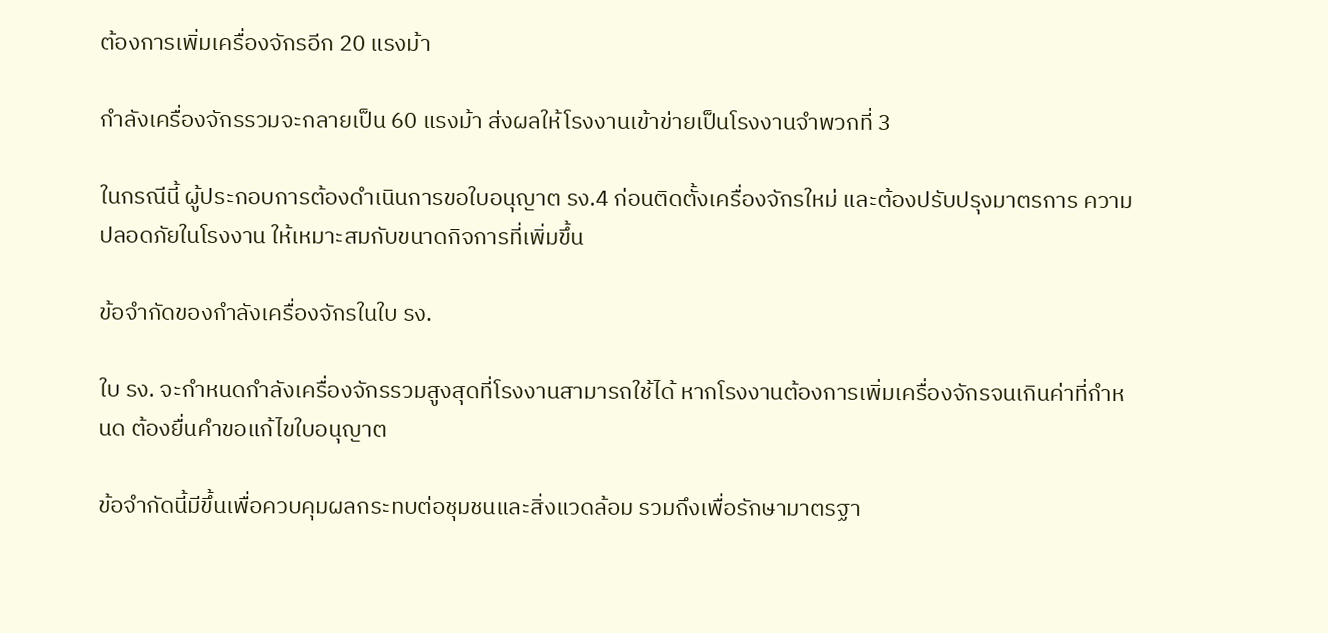ต้องการเพิ่มเครื่องจักรอีก 20 แรงม้า

กำลังเครื่องจักรรวมจะกลายเป็น 60 แรงม้า ส่งผลให้โรงงานเข้าข่ายเป็นโรงงานจำพวกที่ 3

ในกรณีนี้ ผู้ประกอบการต้องดำเนินการขอใบอนุญาต รง.4 ก่อนติดตั้งเครื่องจักรใหม่ และต้องปรับปรุงมาตรการ ความปลอดภัยในโรงงาน ให้เหมาะสมกับขนาดกิจการที่เพิ่มขึ้น

ข้อจำกัดของกำลังเครื่องจักรในใบ รง.

ใบ รง. จะกำหนดกำลังเครื่องจักรรวมสูงสุดที่โรงงานสามารถใช้ได้ หากโรงงานต้องการเพิ่มเครื่องจักรจนเกินค่าที่กำหนด ต้องยื่นคำขอแก้ไขใบอนุญาต

ข้อจำกัดนี้มีขึ้นเพื่อควบคุมผลกระทบต่อชุมชนและสิ่งแวดล้อม รวมถึงเพื่อรักษามาตรฐา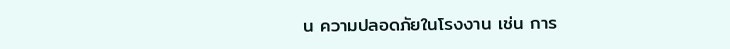น ความปลอดภัยในโรงงาน เช่น การ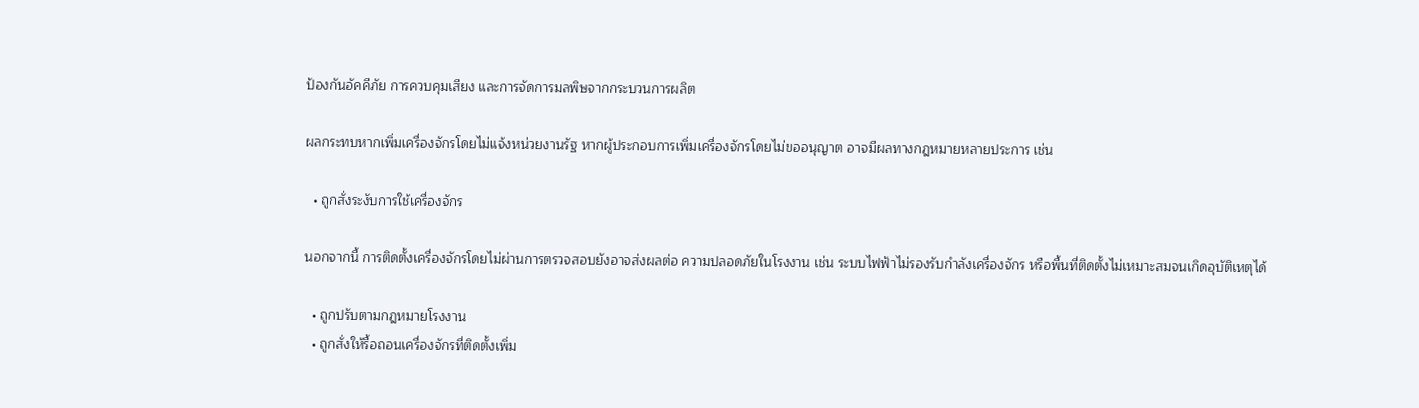ป้องกันอัคคีภัย การควบคุมเสียง และการจัดการมลพิษจากกระบวนการผลิต

ผลกระทบหากเพิ่มเครื่องจักรโดยไม่แจ้งหน่วยงานรัฐ หากผู้ประกอบการเพิ่มเครื่องจักรโดยไม่ขออนุญาต อาจมีผลทางกฎหมายหลายประการ เช่น

  • ถูกสั่งระงับการใช้เครื่องจักร

นอกจากนี้ การติดตั้งเครื่องจักรโดยไม่ผ่านการตรวจสอบยังอาจส่งผลต่อ ความปลอดภัยในโรงงาน เช่น ระบบไฟฟ้าไม่รองรับกำลังเครื่องจักร หรือพื้นที่ติดตั้งไม่เหมาะสมจนเกิดอุบัติเหตุได้

  • ถูกปรับตามกฎหมายโรงงาน
  • ถูกสั่งให้รื้อถอนเครื่องจักรที่ติดตั้งเพิ่ม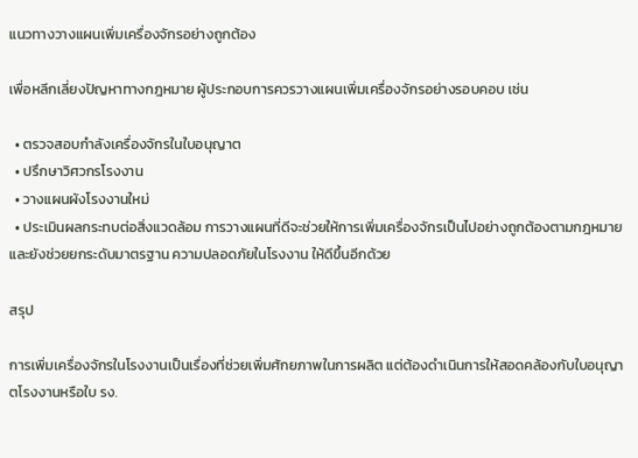แนวทางวางแผนเพิ่มเครื่องจักรอย่างถูกต้อง

เพื่อหลีกเลี่ยงปัญหาทางกฎหมาย ผู้ประกอบการควรวางแผนเพิ่มเครื่องจักรอย่างรอบคอบ เช่น

  • ตรวจสอบกำลังเครื่องจักรในใบอนุญาต
  • ปรึกษาวิศวกรโรงงาน
  • วางแผนผังโรงงานใหม่
  • ประเมินผลกระทบต่อสิ่งแวดล้อม การวางแผนที่ดีจะช่วยให้การเพิ่มเครื่องจักรเป็นไปอย่างถูกต้องตามกฎหมาย และยังช่วยยกระดับมาตรฐาน ความปลอดภัยในโรงงาน ให้ดีขึ้นอีกด้วย

สรุป

การเพิ่มเครื่องจักรในโรงงานเป็นเรื่องที่ช่วยเพิ่มศักยภาพในการผลิต แต่ต้องดำเนินการให้สอดคล้องกับใบอนุญาตโรงงานหรือใบ รง.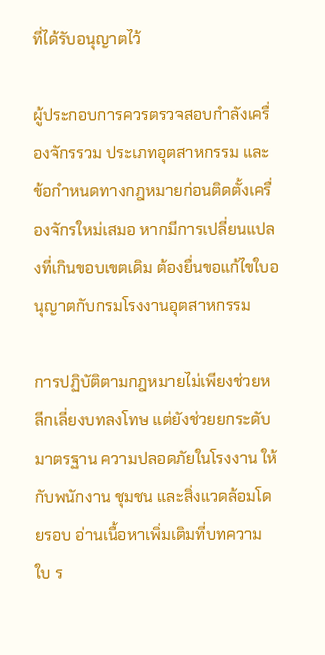ที่ได้รับอนุญาตไว้

ผู้ประกอบการควรตรวจสอบกำลังเครื่องจักรรวม ประเภทอุตสาหกรรม และข้อกำหนดทางกฎหมายก่อนติดตั้งเครื่องจักรใหม่เสมอ หากมีการเปลี่ยนแปลงที่เกินขอบเขตเดิม ต้องยื่นขอแก้ไขใบอนุญาตกับกรมโรงงานอุตสาหกรรม

การปฏิบัติตามกฎหมายไม่เพียงช่วยหลีกเลี่ยงบทลงโทษ แต่ยังช่วยยกระดับมาตรฐาน ความปลอดภัยในโรงงาน ให้กับพนักงาน ชุมชน และสิ่งแวดล้อมโดยรอบ อ่านเนื้อหาเพิ่มเติมที่บทความ ใบ ร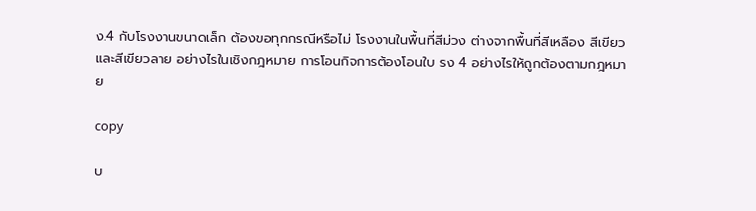ง.4 กับโรงงานขนาดเล็ก ต้องขอทุกกรณีหรือไม่ โรงงานในพื้นที่สีม่วง ต่างจากพื้นที่สีเหลือง สีเขียว และสีเขียวลาย อย่างไรในเชิงกฎหมาย การโอนกิจการต้องโอนใบ รง 4 อย่างไรให้ถูกต้องตามกฎหมาย

copy

บ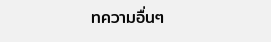ทความอื่นๆ